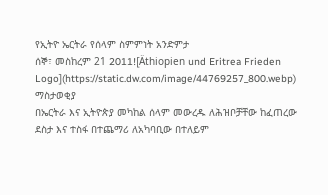የኢትዮ ኤርትራ የሰላም ስምምነት አንድምታ
ሰኞ፣ መስከረም 21 2011![Äthiopien und Eritrea Frieden Logo](https://static.dw.com/image/44769257_800.webp)
ማስታወቂያ
በኤርትራ እና ኢትዮጵያ መካከል ሰላም መውረዱ ለሕዝቦቻቸው ከፈጠረው ደስታ እና ተስፋ በተጨማሪ ለአካባቢው በተለይም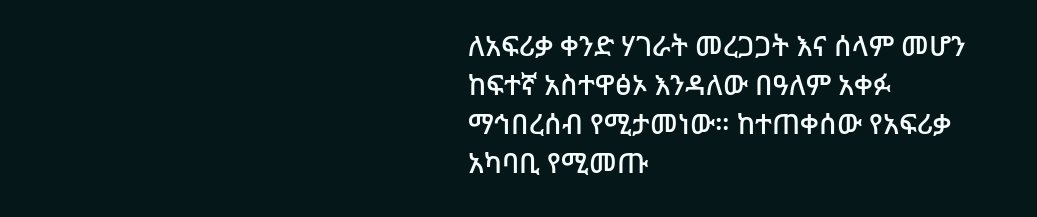ለአፍሪቃ ቀንድ ሃገራት መረጋጋት እና ሰላም መሆን ከፍተኛ አስተዋፅኦ እንዳለው በዓለም አቀፉ ማኅበረሰብ የሚታመነው። ከተጠቀሰው የአፍሪቃ አካባቢ የሚመጡ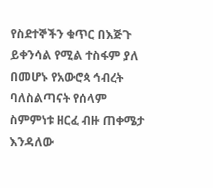የስደተኞችን ቁጥር በእጅጉ ይቀንሳል የሚል ተስፋም ያለ በመሆኑ የአውሮጳ ኅብረት ባለስልጣናት የሰላም ስምምነቱ ዘርፈ ብዙ ጠቀሜታ እንዳለው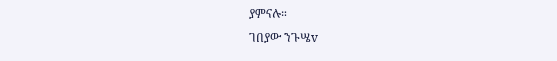ያምናሉ።
ገበያው ንጉሤv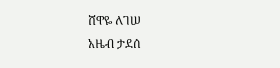ሸዋዬ ለገሠ
አዜብ ታደሰ